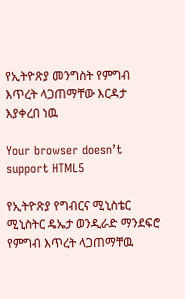የኢትዮጽያ መንግስት የምግብ እጥረት ላጋጠማቸው እርዳታ እያቀረበ ነዉ

Your browser doesn’t support HTML5

የኢትዮጽያ የግብርና ሚኒስቴር ሚኒስትር ዴኤታ ወንዲራድ ማንደፍሮ የምግብ እጥረት ላጋጠማቸዉ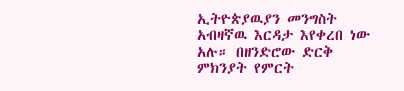ኢትዮጵያዉያን መንግስት አብዛኛዉ እርዳታ እየቀረበ ነው አሉ። በዘንድሮው ድርቅ ምክንያት የምርት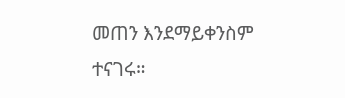መጠን እንደማይቀንስም ተናገሩ።